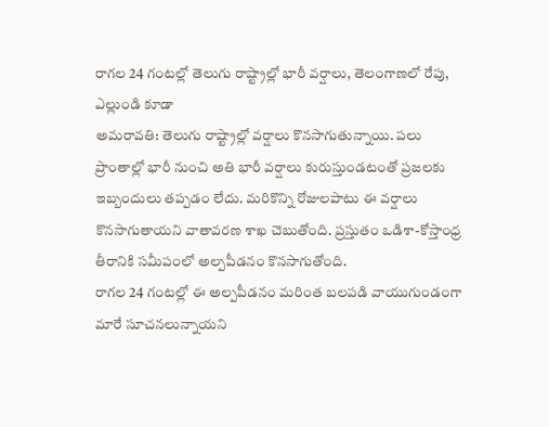రాగల 24 గంటల్లో తెలుగు రాష్ట్రాల్లో భారీ వర్షాలు, తెలంగాణలో రేపు, ఎల్లుండి కూడా
అమరావతి: తెలుగు రాష్ట్రాల్లో వర్షాలు కొనసాగుతున్నాయి. పలు ప్రాంతాల్లో భారీ నుంచి అతి భారీ వర్షాలు కురుస్తుండటంతో ప్రజలకు ఇబ్బందులు తప్పడం లేదు. మరికొన్ని రోజులపాటు ఈ వర్షాలు కొనసాగుతాయని వాతావరణ శాఖ చెబుతోంది. ప్రస్తుతం ఒడిశా-కోస్తాంధ్ర తీరానికి సమీపంలో అల్పపీడనం కొనసాగుతోంది.
రాగల 24 గంటల్లో ఈ అల్పపీడనం మరింత బలపడి వాయుగుండంగా మారే సూచనలున్నాయని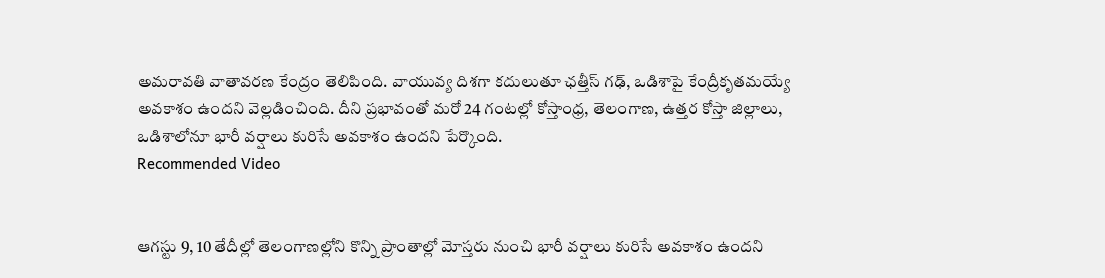అమరావతి వాతావరణ కేంద్రం తెలిపింది. వాయువ్య దిశగా కదులుతూ ఛత్తీస్ గఢ్, ఒడిశాపై కేంద్రీకృతమయ్యే అవకాశం ఉందని వెల్లడించింది. దీని ప్రభావంతో మరో 24 గంటల్లో కోస్తాంధ్ర, తెలంగాణ, ఉత్తర కోస్తా జిల్లాలు, ఒడిశాలోనూ భారీ వర్షాలు కురిసే అవకాశం ఉందని పేర్కొంది.
Recommended Video


ఆగస్టు 9, 10 తేదీల్లో తెలంగాణల్లోని కొన్ని ప్రాంతాల్లో మోస్తరు నుంచి భారీ వర్షాలు కురిసే అవకాశం ఉందని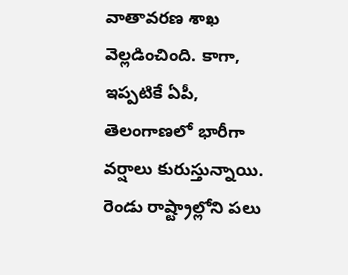వాతావరణ శాఖ వెల్లడించింది. కాగా, ఇప్పటికే ఏపీ, తెలంగాణలో భారీగా వర్షాలు కురుస్తున్నాయి. రెండు రాష్ట్రాల్లోని పలు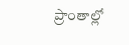ప్రాంతాల్లో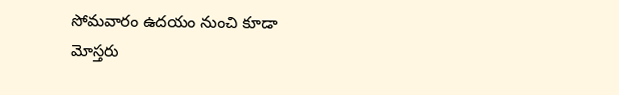సోమవారం ఉదయం నుంచి కూడా మోస్తరు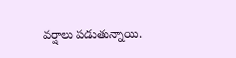వర్షాలు పడుతున్నాయి.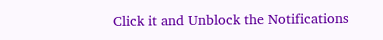Click it and Unblock the Notifications